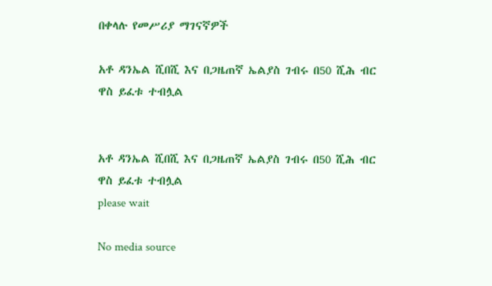በቀላሉ የመሥሪያ ማገናኛዎች

አቶ ዳንኤል ሺበሺ እና በጋዜጠኛ ኤልያስ ገብሩ በ50 ሺሕ ብር ዋስ ይፈቱ ተብሏል


አቶ ዳንኤል ሺበሺ እና በጋዜጠኛ ኤልያስ ገብሩ በ50 ሺሕ ብር ዋስ ይፈቱ ተብሏል
please wait

No media source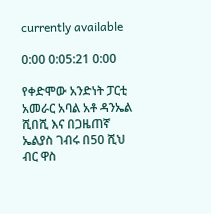currently available

0:00 0:05:21 0:00

የቀድሞው አንድነት ፓርቲ አመራር አባል አቶ ዳንኤል ሺበሺ እና በጋዜጠኛ ኤልያስ ገብሩ በ50 ሺህ ብር ዋስ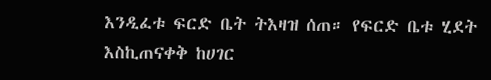እንዲፈቱ ፍርድ ቤት ትእዛዝ ሰጠ። የፍርድ ቤቱ ሂደት እስኪጠናቀቅ ከሀገር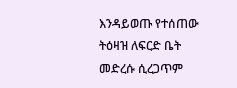እንዳይወጡ የተሰጠው ትዕዛዝ ለፍርድ ቤት መድረሱ ሲረጋጥም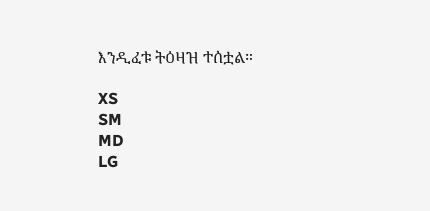እንዲፈቱ ትዕዛዝ ተሰቷል።

XS
SM
MD
LG